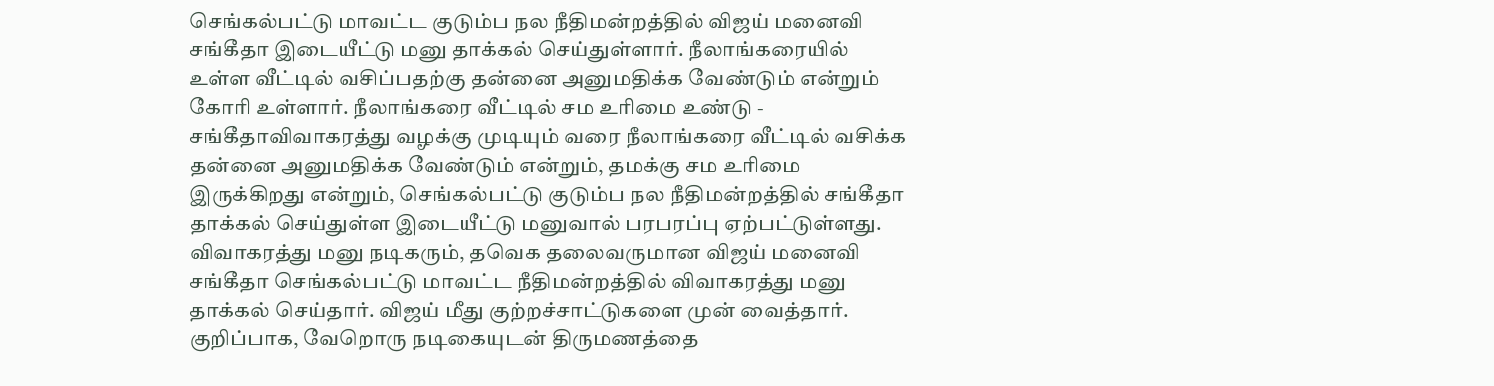செங்கல்பட்டு மாவட்ட குடும்ப நல நீதிமன்றத்தில் விஜய் மனைவி சங்கீதா இடையீட்டு மனு தாக்கல் செய்துள்ளார். நீலாங்கரையில் உள்ள வீட்டில் வசிப்பதற்கு தன்னை அனுமதிக்க வேண்டும் என்றும் கோரி உள்ளார். நீலாங்கரை வீட்டில் சம உரிமை உண்டு - சங்கீதாவிவாகரத்து வழக்கு முடியும் வரை நீலாங்கரை வீட்டில் வசிக்க தன்னை அனுமதிக்க வேண்டும் என்றும், தமக்கு சம உரிமை இருக்கிறது என்றும், செங்கல்பட்டு குடும்ப நல நீதிமன்றத்தில் சங்கீதா தாக்கல் செய்துள்ள இடையீட்டு மனுவால் பரபரப்பு ஏற்பட்டுள்ளது. விவாகரத்து மனு நடிகரும், தவெக தலைவருமான விஜய் மனைவி சங்கீதா செங்கல்பட்டு மாவட்ட நீதிமன்றத்தில் விவாகரத்து மனு தாக்கல் செய்தார். விஜய் மீது குற்றச்சாட்டுகளை முன் வைத்தார். குறிப்பாக, வேறொரு நடிகையுடன் திருமணத்தை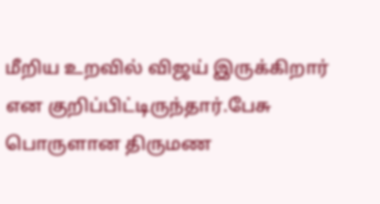மீறிய உறவில் விஜய் இருக்கிறார் என குறிப்பிட்டிருந்தார்.பேசு பொருளான திருமண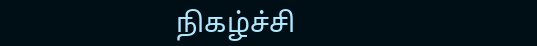நிகழ்ச்சி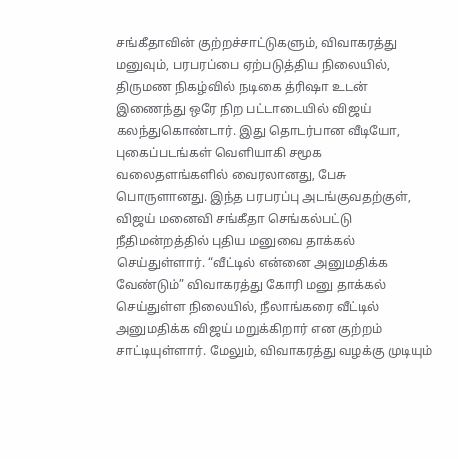சங்கீதாவின் குற்றச்சாட்டுகளும், விவாகரத்து மனுவும், பரபரப்பை ஏற்படுத்திய நிலையில், திருமண நிகழ்வில் நடிகை த்ரிஷா உடன் இணைந்து ஒரே நிற பட்டாடையில் விஜய் கலந்துகொண்டார். இது தொடர்பான வீடியோ, புகைப்படங்கள் வெளியாகி சமூக வலைதளங்களில் வைரலானது, பேசு பொருளானது. இந்த பரபரப்பு அடங்குவதற்குள், விஜய் மனைவி சங்கீதா செங்கல்பட்டு நீதிமன்றத்தில் புதிய மனுவை தாக்கல் செய்துள்ளார். “வீட்டில் என்னை அனுமதிக்க வேண்டும்” விவாகரத்து கோரி மனு தாக்கல் செய்துள்ள நிலையில், நீலாங்கரை வீட்டில் அனுமதிக்க விஜய் மறுக்கிறார் என குற்றம் சாட்டியுள்ளார். மேலும், விவாகரத்து வழக்கு முடியும்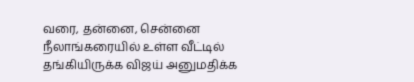வரை, தன்னை, சென்னை நீலாங்கரையில் உள்ள வீட்டில் தங்கியிருக்க விஜய் அனுமதிக்க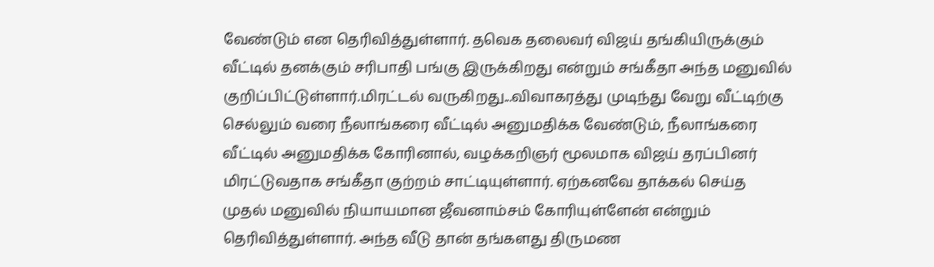வேண்டும் என தெரிவித்துள்ளார். தவெக தலைவர் விஜய் தங்கியிருக்கும் வீட்டில் தனக்கும் சரிபாதி பங்கு இருக்கிறது என்றும் சங்கீதா அந்த மனுவில் குறிப்பிட்டுள்ளார்.மிரட்டல் வருகிறது...விவாகரத்து முடிந்து வேறு வீட்டிற்கு செல்லும் வரை நீலாங்கரை வீட்டில் அனுமதிக்க வேண்டும், நீலாங்கரை வீட்டில் அனுமதிக்க கோரினால், வழக்கறிஞர் மூலமாக விஜய் தரப்பினர் மிரட்டுவதாக சங்கீதா குற்றம் சாட்டியுள்ளார். ஏற்கனவே தாக்கல் செய்த முதல் மனுவில் நியாயமான ஜீவனாம்சம் கோரியுள்ளேன் என்றும் தெரிவித்துள்ளார். அந்த வீடு தான் தங்களது திருமண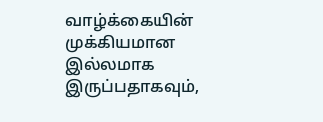வாழ்க்கையின் முக்கியமான இல்லமாக இருப்பதாகவும்,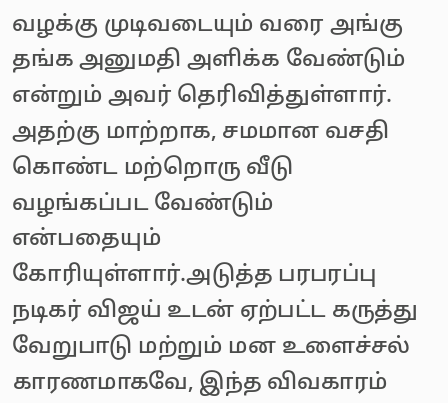வழக்கு முடிவடையும் வரை அங்கு தங்க அனுமதி அளிக்க வேண்டும் என்றும் அவர் தெரிவித்துள்ளார். அதற்கு மாற்றாக, சமமான வசதி கொண்ட மற்றொரு வீடு வழங்கப்பட வேண்டும் என்பதையும் கோரியுள்ளார்.அடுத்த பரபரப்பு நடிகர் விஜய் உடன் ஏற்பட்ட கருத்து வேறுபாடு மற்றும் மன உளைச்சல் காரணமாகவே, இந்த விவகாரம்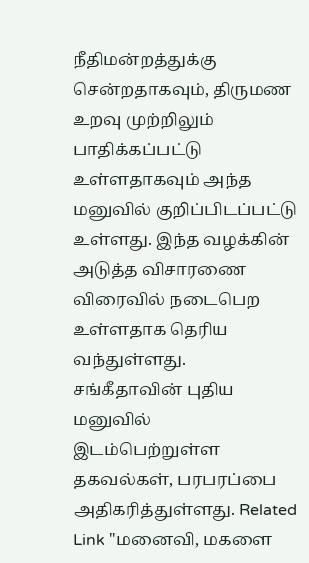நீதிமன்றத்துக்கு சென்றதாகவும், திருமண உறவு முற்றிலும் பாதிக்கப்பட்டு உள்ளதாகவும் அந்த மனுவில் குறிப்பிடப்பட்டு உள்ளது. இந்த வழக்கின் அடுத்த விசாரணை விரைவில் நடைபெற உள்ளதாக தெரிய வந்துள்ளது. சங்கீதாவின் புதிய மனுவில் இடம்பெற்றுள்ள தகவல்கள், பரபரப்பை அதிகரித்துள்ளது. Related Link "மனைவி, மகளை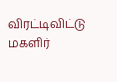விரட்டிவிட்டு மகளிர்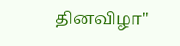தினவிழா"